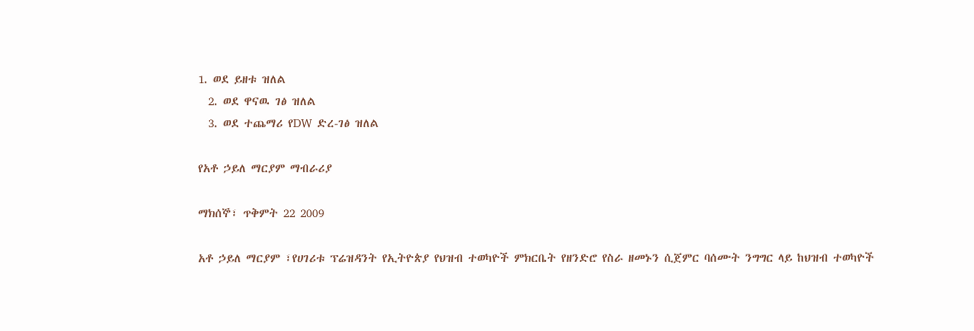1. ወደ ይዘቱ ዝለል
  2. ወደ ዋናዉ ገፅ ዝለል
  3. ወደ ተጨማሪ የDW ድረ-ገፅ ዝለል

የአቶ ኃይለ ማርያም ማብራሪያ

ማክሰኞ፣ ጥቅምት 22 2009

አቶ ኃይለ ማርያም ፣የሀገሪቱ ፕሬዝዳንት የኢትዮጵያ የህዝብ ተወካዮች ምክርቤት የዘንድሮ የስራ ዘመኑን ሲጀምር ባሰሙት ንግግር ላይ ከህዝብ ተወካዮች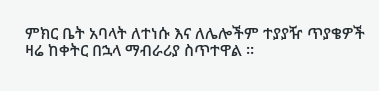ምክር ቤት አባላት ለተነሱ እና ለሌሎችም ተያያዥ ጥያቄዎች ዛሬ ከቀትር በኋላ ማብራሪያ ስጥተዋል ።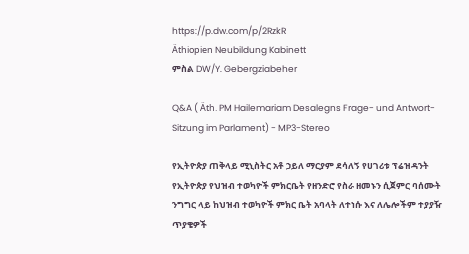https://p.dw.com/p/2RzkR
Äthiopien Neubildung Kabinett
ምስል DW/Y. Gebergziabeher

Q&A ( Äth. PM Hailemariam Desalegns Frage- und Antwort-Sitzung im Parlament) - MP3-Stereo

የኢትዮጵያ ጠቅላይ ሚኒስትር አቶ ኃይለ ማርያም ደሳለኝ የሀገሪቱ ፕሬዝዳንት የኢትዮጵያ የህዝብ ተወካዮች ምክርቤት የዘንድሮ የስራ ዘመኑን ሲጀምር ባሰሙት ንግግር ላይ ከህዝብ ተወካዮች ምክር ቤት አባላት ለተነሱ እና ለሌሎችም ተያያዥ ጥያቄዎች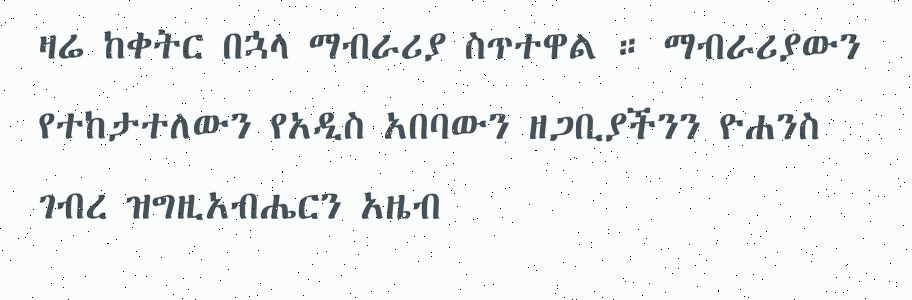ዛሬ ከቀትር በኋላ ማብራሪያ ስጥተዋል ። ማብራሪያውን የተከታተለውን የአዲስ አበባውን ዘጋቢያችንን ዮሐንስ ገብረ ዝግዚአብሔርን አዜብ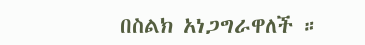በስልክ አነጋግራዋለች ።